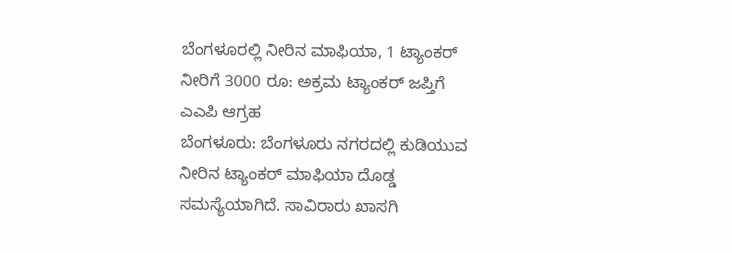ಬೆಂಗಳೂರಲ್ಲಿ ನೀರಿನ ಮಾಫಿಯಾ, 1 ಟ್ಯಾಂಕರ್ ನೀರಿಗೆ 3000 ರೂ: ಅಕ್ರಮ ಟ್ಯಾಂಕರ್ ಜಪ್ತಿಗೆ ಎಎಪಿ ಆಗ್ರಹ
ಬೆಂಗಳೂರು: ಬೆಂಗಳೂರು ನಗರದಲ್ಲಿ ಕುಡಿಯುವ ನೀರಿನ ಟ್ಯಾಂಕರ್ ಮಾಫಿಯಾ ದೊಡ್ಡ ಸಮಸ್ಯೆಯಾಗಿದೆ. ಸಾವಿರಾರು ಖಾಸಗಿ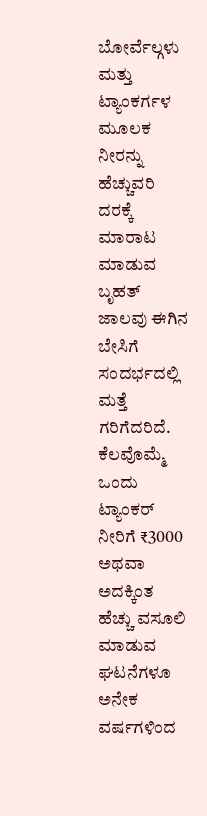ಬೋರ್ವೆಲ್ಗಳು ಮತ್ತು ಟ್ಯಾಂಕರ್ಗಳ ಮೂಲಕ ನೀರನ್ನು ಹೆಚ್ಚುವರಿ ದರಕ್ಕೆ ಮಾರಾಟ ಮಾಡುವ ಬೃಹತ್ ಜಾಲವು ಈಗಿನ ಬೇಸಿಗೆ ಸಂದರ್ಭದಲ್ಲಿ ಮತ್ತೆ ಗರಿಗೆದರಿದೆ. ಕೆಲವೊಮ್ಮೆ ಒಂದು ಟ್ಯಾಂಕರ್ ನೀರಿಗೆ ₹3000 ಅಥವಾ ಅದಕ್ಕಿಂತ ಹೆಚ್ಚು ವಸೂಲಿ ಮಾಡುವ ಘಟನೆಗಳೂ ಅನೇಕ ವರ್ಷಗಳಿಂದ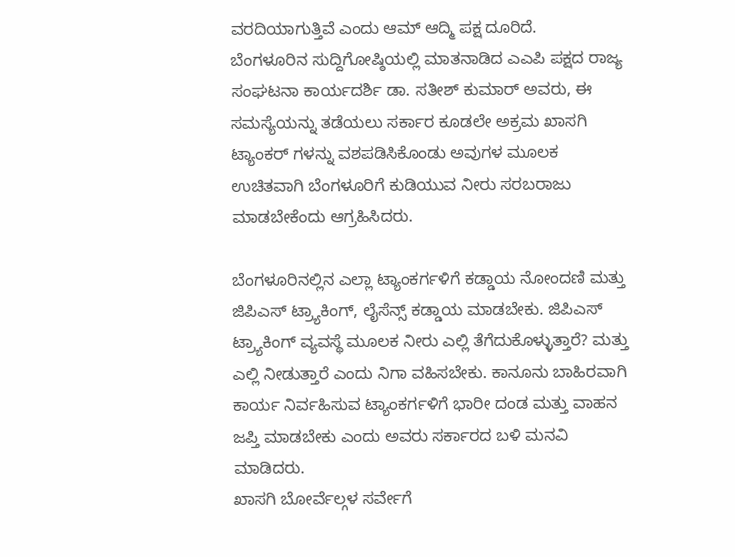ವರದಿಯಾಗುತ್ತಿವೆ ಎಂದು ಆಮ್ ಆದ್ಮಿ ಪಕ್ಷ ದೂರಿದೆ.
ಬೆಂಗಳೂರಿನ ಸುದ್ದಿಗೋಷ್ಠಿಯಲ್ಲಿ ಮಾತನಾಡಿದ ಎಎಪಿ ಪಕ್ಷದ ರಾಜ್ಯ ಸಂಘಟನಾ ಕಾರ್ಯದರ್ಶಿ ಡಾ. ಸತೀಶ್ ಕುಮಾರ್ ಅವರು, ಈ ಸಮಸ್ಯೆಯನ್ನು ತಡೆಯಲು ಸರ್ಕಾರ ಕೂಡಲೇ ಅಕ್ರಮ ಖಾಸಗಿ ಟ್ಯಾಂಕರ್ ಗಳನ್ನು ವಶಪಡಿಸಿಕೊಂಡು ಅವುಗಳ ಮೂಲಕ ಉಚಿತವಾಗಿ ಬೆಂಗಳೂರಿಗೆ ಕುಡಿಯುವ ನೀರು ಸರಬರಾಜು ಮಾಡಬೇಕೆಂದು ಆಗ್ರಹಿಸಿದರು.

ಬೆಂಗಳೂರಿನಲ್ಲಿನ ಎಲ್ಲಾ ಟ್ಯಾಂಕರ್ಗಳಿಗೆ ಕಡ್ಡಾಯ ನೋಂದಣಿ ಮತ್ತು ಜಿಪಿಎಸ್ ಟ್ರ್ಯಾಕಿಂಗ್, ಲೈಸೆನ್ಸ್ ಕಡ್ಡಾಯ ಮಾಡಬೇಕು. ಜಿಪಿಎಸ್ ಟ್ರ್ಯಾಕಿಂಗ್ ವ್ಯವಸ್ಥೆ ಮೂಲಕ ನೀರು ಎಲ್ಲಿ ತೆಗೆದುಕೊಳ್ಳುತ್ತಾರೆ? ಮತ್ತು ಎಲ್ಲಿ ನೀಡುತ್ತಾರೆ ಎಂದು ನಿಗಾ ವಹಿಸಬೇಕು. ಕಾನೂನು ಬಾಹಿರವಾಗಿ ಕಾರ್ಯ ನಿರ್ವಹಿಸುವ ಟ್ಯಾಂಕರ್ಗಳಿಗೆ ಭಾರೀ ದಂಡ ಮತ್ತು ವಾಹನ ಜಪ್ತಿ ಮಾಡಬೇಕು ಎಂದು ಅವರು ಸರ್ಕಾರದ ಬಳಿ ಮನವಿ ಮಾಡಿದರು.
ಖಾಸಗಿ ಬೋರ್ವೆಲ್ಗಳ ಸರ್ವೇಗೆ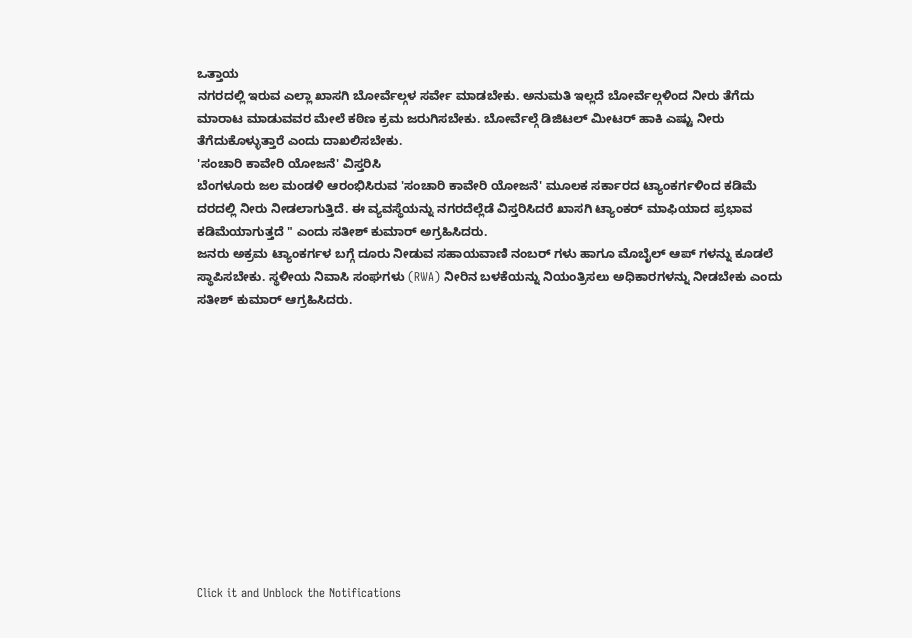ಒತ್ತಾಯ
ನಗರದಲ್ಲಿ ಇರುವ ಎಲ್ಲಾ ಖಾಸಗಿ ಬೋರ್ವೆಲ್ಗಳ ಸರ್ವೇ ಮಾಡಬೇಕು. ಅನುಮತಿ ಇಲ್ಲದೆ ಬೋರ್ವೆಲ್ಗಳಿಂದ ನೀರು ತೆಗೆದು ಮಾರಾಟ ಮಾಡುವವರ ಮೇಲೆ ಕಠಿಣ ಕ್ರಮ ಜರುಗಿಸಬೇಕು. ಬೋರ್ವೆಲ್ಗೆ ಡಿಜಿಟಲ್ ಮೀಟರ್ ಹಾಕಿ ಎಷ್ಟು ನೀರು ತೆಗೆದುಕೊಳ್ಳುತ್ತಾರೆ ಎಂದು ದಾಖಲಿಸಬೇಕು.
'ಸಂಚಾರಿ ಕಾವೇರಿ ಯೋಜನೆ' ವಿಸ್ತರಿಸಿ
ಬೆಂಗಳೂರು ಜಲ ಮಂಡಳಿ ಆರಂಭಿಸಿರುವ 'ಸಂಚಾರಿ ಕಾವೇರಿ ಯೋಜನೆ' ಮೂಲಕ ಸರ್ಕಾರದ ಟ್ಯಾಂಕರ್ಗಳಿಂದ ಕಡಿಮೆ ದರದಲ್ಲಿ ನೀರು ನೀಡಲಾಗುತ್ತಿದೆ. ಈ ವ್ಯವಸ್ಥೆಯನ್ನು ನಗರದೆಲ್ಲೆಡೆ ವಿಸ್ತರಿಸಿದರೆ ಖಾಸಗಿ ಟ್ಯಾಂಕರ್ ಮಾಫಿಯಾದ ಪ್ರಭಾವ ಕಡಿಮೆಯಾಗುತ್ತದೆ " ಎಂದು ಸತೀಶ್ ಕುಮಾರ್ ಅಗ್ರಹಿಸಿದರು.
ಜನರು ಅಕ್ರಮ ಟ್ಯಾಂಕರ್ಗಳ ಬಗ್ಗೆ ದೂರು ನೀಡುವ ಸಹಾಯವಾಣಿ ನಂಬರ್ ಗಳು ಹಾಗೂ ಮೊಬೈಲ್ ಆಪ್ ಗಳನ್ನು ಕೂಡಲೆ ಸ್ಥಾಪಿಸಬೇಕು. ಸ್ಥಳೀಯ ನಿವಾಸಿ ಸಂಘಗಳು (RWA) ನೀರಿನ ಬಳಕೆಯನ್ನು ನಿಯಂತ್ರಿಸಲು ಅಧಿಕಾರಗಳನ್ನು ನೀಡಬೇಕು ಎಂದು ಸತೀಶ್ ಕುಮಾರ್ ಆಗ್ರಹಿಸಿದರು.












Click it and Unblock the Notifications